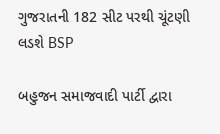ગુજરાતની 182 સીટ પરથી ચૂંટણી લડશે BSP

બહુજન સમાજવાદી પાર્ટી દ્વારા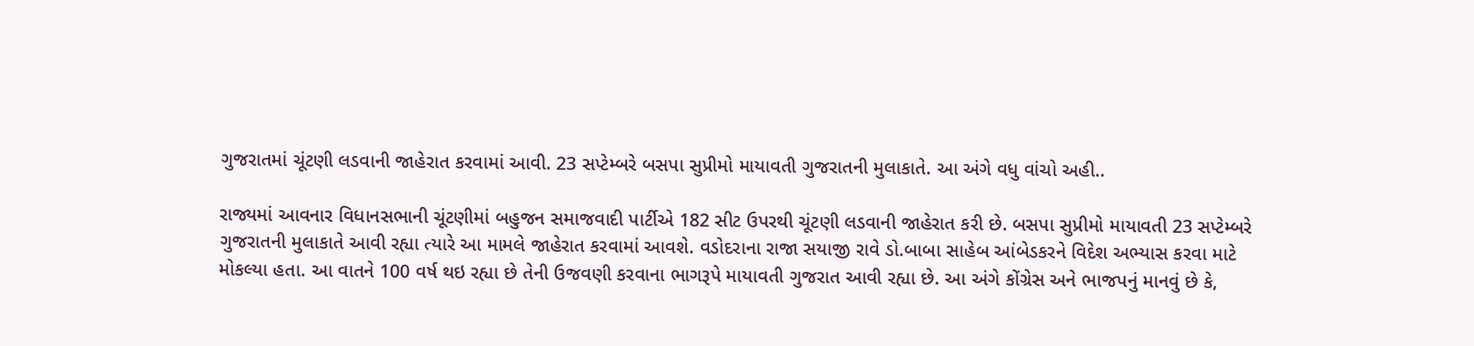ગુજરાતમાં ચૂંટણી લડવાની જાહેરાત કરવામાં આવી. 23 સપ્ટેમ્બરે બસપા સુપ્રીમો માયાવતી ગુજરાતની મુલાકાતે. આ અંગે વધુ વાંચો અહી..

રાજ્યમાં આવનાર વિધાનસભાની ચૂંટણીમાં બહુજન સમાજવાદી પાર્ટીએ 182 સીટ ઉપરથી ચૂંટણી લડવાની જાહેરાત કરી છે. બસપા સુપ્રીમો માયાવતી 23 સપ્ટેમ્બરે ગુજરાતની મુલાકાતે આવી રહ્યા ત્યારે આ મામલે જાહેરાત કરવામાં આવશે. વડોદરાના રાજા સયાજી રાવે ડો.બાબા સાહેબ આંબેડકરને વિદેશ અભ્યાસ કરવા માટે મોકલ્યા હતા. આ વાતને 100 વર્ષ થઇ રહ્યા છે તેની ઉજવણી કરવાના ભાગરૂપે માયાવતી ગુજરાત આવી રહ્યા છે. આ અંગે કોંગ્રેસ અને ભાજપનું માનવું છે કે,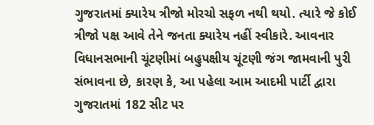ગુજરાતમાં ક્યારેય ત્રીજો મોરચો સફળ નથી થયો. ત્યારે જે કોઈ ત્રીજો પક્ષ આવે તેને જનતા ક્યારેય નહીં સ્વીકારે. આવનાર વિધાનસભાની ચૂંટણીમાં બહુપક્ષીય ચૂંટણી જંગ જામવાની પુરી સંભાવના છે, કારણ કે, આ પહેલા આમ આદમી પાર્ટી દ્વારા ગુજરાતમાં 182 સીટ પર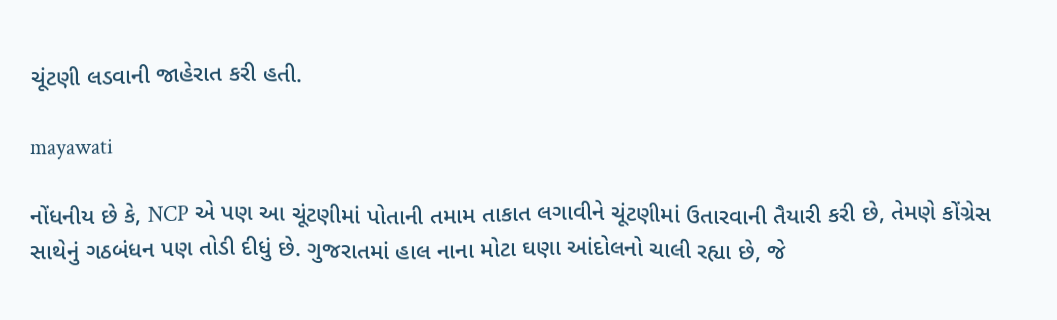ચૂંટણી લડવાની જાહેરાત કરી હતી.

mayawati

નોંધનીય છે કે, NCP એ પણ આ ચૂંટણીમાં પોતાની તમામ તાકાત લગાવીને ચૂંટણીમાં ઉતારવાની તૈયારી કરી છે, તેમણે કોંગ્રેસ સાથેનું ગઠબંધન પણ તોડી દીધું છે. ગુજરાતમાં હાલ નાના મોટા ઘણા આંદોલનો ચાલી રહ્યા છે, જે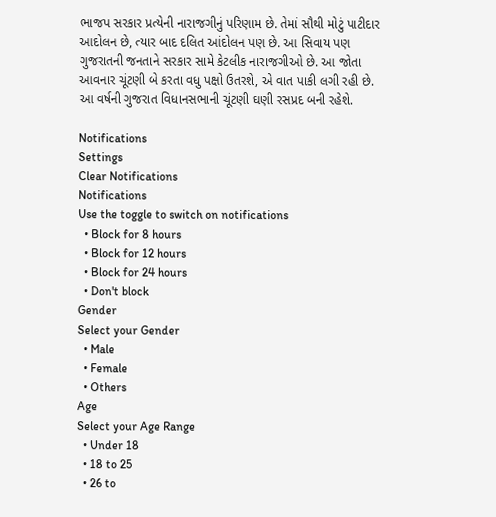ભાજપ સરકાર પ્રત્યેની નારાજગીનું પરિણામ છે. તેમાં સૌથી મોટું પાટીદાર આદોલન છે, ત્યાર બાદ દલિત આંદોલન પણ છે. આ સિવાય પણ ગુજરાતની જનતાને સરકાર સામે કેટલીક નારાજગીઓ છે. આ જોતા આવનાર ચૂંટણી બે કરતા વધુ પક્ષો ઉતરશે, એ વાત પાકી લગી રહી છે. આ વર્ષની ગુજરાત વિધાનસભાની ચૂંટણી ઘણી રસપ્રદ બની રહેશે.

Notifications
Settings
Clear Notifications
Notifications
Use the toggle to switch on notifications
  • Block for 8 hours
  • Block for 12 hours
  • Block for 24 hours
  • Don't block
Gender
Select your Gender
  • Male
  • Female
  • Others
Age
Select your Age Range
  • Under 18
  • 18 to 25
  • 26 to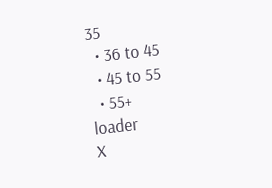35
  • 36 to 45
  • 45 to 55
  • 55+
loader
X